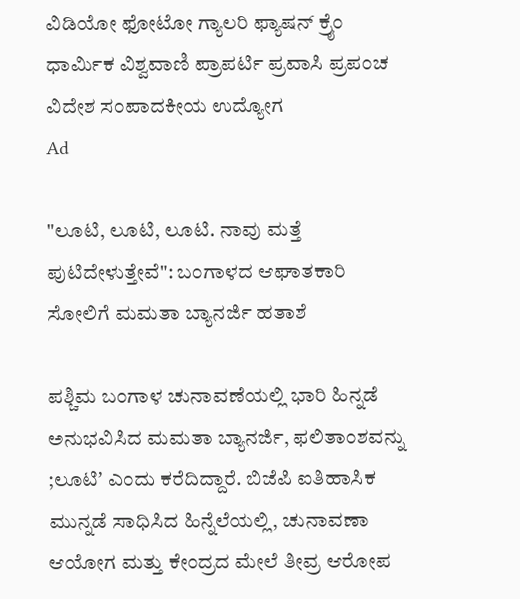ವಿಡಿಯೋ ಫೋಟೋ ಗ್ಯಾಲರಿ ಫ್ಯಾಷನ್ ಕ್ರೈಂ ಧಾರ್ಮಿಕ ವಿಶ್ವವಾಣಿ ಪ್ರಾಪರ್ಟಿ ಪ್ರವಾಸಿ ಪ್ರಪಂಚ ವಿದೇಶ ಸಂಪಾದಕೀಯ ಉದ್ಯೋಗ
Ad

"ಲೂಟಿ, ಲೂಟಿ, ಲೂಟಿ. ನಾವು ಮತ್ತೆ ಪುಟಿದೇಳುತ್ತೇವೆ": ಬಂಗಾಳದ ಆಘಾತಕಾರಿ ಸೋಲಿಗೆ ಮಮತಾ ಬ್ಯಾನರ್ಜಿ ಹತಾಶೆ

ಪಶ್ಚಿಮ ಬಂಗಾಳ ಚುನಾವಣೆಯಲ್ಲಿ ಭಾರಿ ಹಿನ್ನಡೆ ಅನುಭವಿಸಿದ ಮಮತಾ ಬ್ಯಾನರ್ಜಿ, ಫಲಿತಾಂಶವನ್ನು ;ಲೂಟಿʼ ಎಂದು ಕರೆದಿದ್ದಾರೆ. ಬಿಜೆಪಿ ಐತಿಹಾಸಿಕ ಮುನ್ನಡೆ ಸಾಧಿಸಿದ ಹಿನ್ನೆಲೆಯಲ್ಲಿ, ಚುನಾವಣಾ ಆಯೋಗ ಮತ್ತು ಕೇಂದ್ರದ ಮೇಲೆ ತೀವ್ರ ಆರೋಪ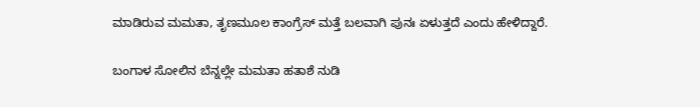ಮಾಡಿರುವ ಮಮತಾ, ತೃಣಮೂಲ ಕಾಂಗ್ರೆಸ್ ಮತ್ತೆ ಬಲವಾಗಿ ಪುನಃ ಏಳುತ್ತದೆ ಎಂದು ಹೇಳಿದ್ದಾರೆ.

ಬಂಗಾಳ ಸೋಲಿನ ಬೆನ್ನಲ್ಲೇ ಮಮತಾ ಹತಾಶೆ ನುಡಿ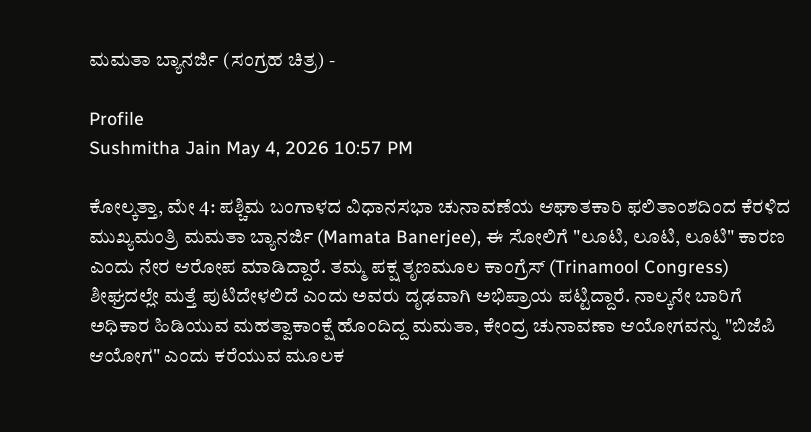ಮಮತಾ ಬ್ಯಾನರ್ಜಿ (ಸಂಗ್ರಹ ಚಿತ್ರ) -

Profile
Sushmitha Jain May 4, 2026 10:57 PM

ಕೋಲ್ಕತ್ತಾ, ಮೇ 4: ಪಶ್ಚಿಮ ಬಂಗಾಳದ ವಿಧಾನಸಭಾ ಚುನಾವಣೆಯ ಆಘಾತಕಾರಿ ಫಲಿತಾಂಶದಿಂದ ಕೆರಳಿದ ಮುಖ್ಯಮಂತ್ರಿ ಮಮತಾ ಬ್ಯಾನರ್ಜಿ (Mamata Banerjee), ಈ ಸೋಲಿಗೆ "ಲೂಟಿ, ಲೂಟಿ, ಲೂಟಿ" ಕಾರಣ ಎಂದು ನೇರ ಆರೋಪ ಮಾಡಿದ್ದಾರೆ. ತಮ್ಮ ಪಕ್ಷ ತೃಣಮೂಲ ಕಾಂಗ್ರೆಸ್ (Trinamool Congress) ಶೀಘ್ರದಲ್ಲೇ ಮತ್ತೆ ಪುಟಿದೇಳಲಿದೆ ಎಂದು ಅವರು ದೃಢವಾಗಿ ಅಭಿಪ್ರಾಯ ಪಟ್ಟಿದ್ದಾರೆ. ನಾಲ್ಕನೇ ಬಾರಿಗೆ ಅಧಿಕಾರ ಹಿಡಿಯುವ ಮಹತ್ವಾಕಾಂಕ್ಷೆ ಹೊಂದಿದ್ದ ಮಮತಾ, ಕೇಂದ್ರ ಚುನಾವಣಾ ಆಯೋಗವನ್ನು "ಬಿಜೆಪಿ ಆಯೋಗ" ಎಂದು ಕರೆಯುವ ಮೂಲಕ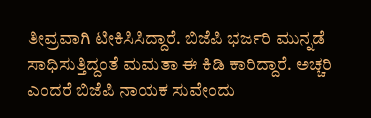ತೀವ್ರವಾಗಿ ಟೀಕಿಸಿಸಿದ್ದಾರೆ. ಬಿಜೆಪಿ ಭರ್ಜರಿ ಮುನ್ನಡೆ ಸಾಧಿಸುತ್ತಿದ್ದಂತೆ ಮಮತಾ ಈ ಕಿಡಿ ಕಾರಿದ್ದಾರೆ. ಅಚ್ಚರಿ ಎಂದರೆ ಬಿಜೆಪಿ ನಾಯಕ ಸುವೇಂದು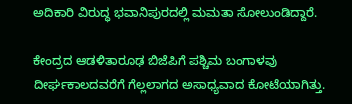ಅದಿಕಾರಿ ವಿರುದ್ಧ ಭವಾನಿಪುರದಲ್ಲಿ ಮಮತಾ ಸೋಲುಂಡಿದ್ದಾರೆ.

ಕೇಂದ್ರದ ಆಡಳಿತಾರೂಢ ಬಿಜೆಪಿಗೆ ಪಶ್ಚಿಮ ಬಂಗಾಳವು ದೀರ್ಘಕಾಲದವರೆಗೆ ಗೆಲ್ಲಲಾಗದ ಅಸಾಧ್ಯವಾದ ಕೋಟೆಯಾಗಿತ್ತು.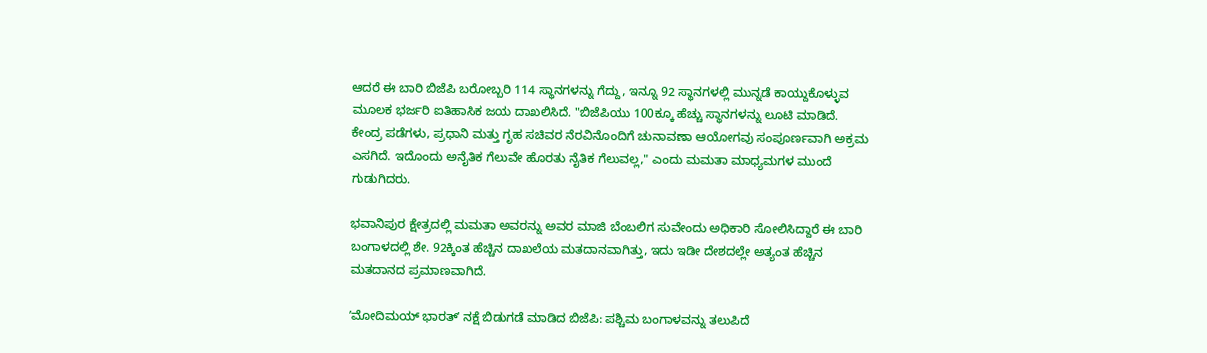ಆದರೆ ಈ ಬಾರಿ ಬಿಜೆಪಿ ಬರೋಬ್ಬರಿ 114 ಸ್ಥಾನಗಳನ್ನು ಗೆದ್ದು, ಇನ್ನೂ 92 ಸ್ಥಾನಗಳಲ್ಲಿ ಮುನ್ನಡೆ ಕಾಯ್ದುಕೊಳ್ಳುವ ಮೂಲಕ ಭರ್ಜರಿ ಐತಿಹಾಸಿಕ ಜಯ ದಾಖಲಿಸಿದೆ. "ಬಿಜೆಪಿಯು 100ಕ್ಕೂ ಹೆಚ್ಚು ಸ್ಥಾನಗಳನ್ನು ಲೂಟಿ ಮಾಡಿದೆ. ಕೇಂದ್ರ ಪಡೆಗಳು, ಪ್ರಧಾನಿ ಮತ್ತು ಗೃಹ ಸಚಿವರ ನೆರವಿನೊಂದಿಗೆ ಚುನಾವಣಾ ಆಯೋಗವು ಸಂಪೂರ್ಣವಾಗಿ ಅಕ್ರಮ ಎಸಗಿದೆ. ಇದೊಂದು ಅನೈತಿಕ ಗೆಲುವೇ ಹೊರತು ನೈತಿಕ ಗೆಲುವಲ್ಲ," ಎಂದು ಮಮತಾ ಮಾಧ್ಯಮಗಳ ಮುಂದೆ ಗುಡುಗಿದರು.

ಭವಾನಿಪುರ ಕ್ಷೇತ್ರದಲ್ಲಿ ಮಮತಾ ಅವರನ್ನು ಅವರ ಮಾಜಿ ಬೆಂಬಲಿಗ ಸುವೇಂದು ಅಧಿಕಾರಿ ಸೋಲಿಸಿದ್ದಾರೆ ಈ ಬಾರಿ ಬಂಗಾಳದಲ್ಲಿ ಶೇ. 92ಕ್ಕಿಂತ ಹೆಚ್ಚಿನ ದಾಖಲೆಯ ಮತದಾನವಾಗಿತ್ತು, ಇದು ಇಡೀ ದೇಶದಲ್ಲೇ ಅತ್ಯಂತ ಹೆಚ್ಚಿನ ಮತದಾನದ ಪ್ರಮಾಣವಾಗಿದೆ.

ʼಮೋದಿಮಯ್ ಭಾರತ್ʼ ನಕ್ಷೆ ಬಿಡುಗಡೆ ಮಾಡಿದ ಬಿಜೆಪಿ: ಪಶ್ಚಿಮ ಬಂಗಾಳವನ್ನು ತಲುಪಿದೆ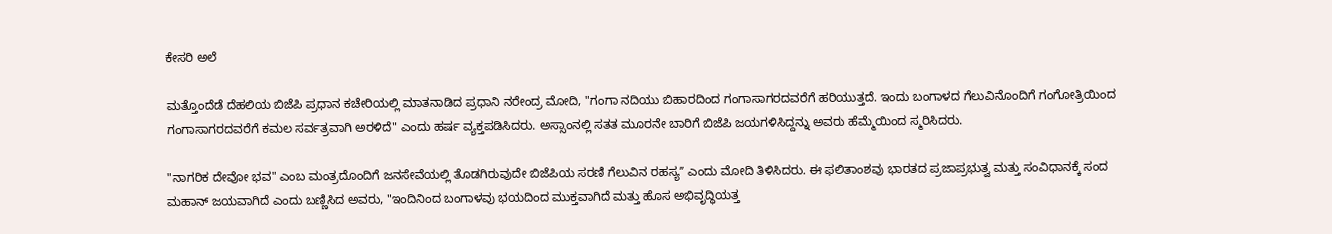ಕೇಸರಿ ಅಲೆ

ಮತ್ತೊಂದೆಡೆ ದೆಹಲಿಯ ಬಿಜೆಪಿ ಪ್ರಧಾನ ಕಚೇರಿಯಲ್ಲಿ ಮಾತನಾಡಿದ ಪ್ರಧಾನಿ ನರೇಂದ್ರ ಮೋದಿ, "ಗಂಗಾ ನದಿಯು ಬಿಹಾರದಿಂದ ಗಂಗಾಸಾಗರದವರೆಗೆ ಹರಿಯುತ್ತದೆ. ಇಂದು ಬಂಗಾಳದ ಗೆಲುವಿನೊಂದಿಗೆ ಗಂಗೋತ್ರಿಯಿಂದ ಗಂಗಾಸಾಗರದವರೆಗೆ ಕಮಲ ಸರ್ವತ್ರವಾಗಿ ಅರಳಿದೆ" ಎಂದು ಹರ್ಷ ವ್ಯಕ್ತಪಡಿಸಿದರು. ಅಸ್ಸಾಂನಲ್ಲಿ ಸತತ ಮೂರನೇ ಬಾರಿಗೆ ಬಿಜೆಪಿ ಜಯಗಳಿಸಿದ್ದನ್ನು ಅವರು ಹೆಮ್ಮೆಯಿಂದ ಸ್ಮರಿಸಿದರು.

"ನಾಗರಿಕ ದೇವೋ ಭವ" ಎಂಬ ಮಂತ್ರದೊಂದಿಗೆ ಜನಸೇವೆಯಲ್ಲಿ ತೊಡಗಿರುವುದೇ ಬಿಜೆಪಿಯ ಸರಣಿ ಗೆಲುವಿನ ರಹಸ್ಯʼʼ ಎಂದು ಮೋದಿ ತಿಳಿಸಿದರು. ಈ ಫಲಿತಾಂಶವು ಭಾರತದ ಪ್ರಜಾಪ್ರಭುತ್ವ ಮತ್ತು ಸಂವಿಧಾನಕ್ಕೆ ಸಂದ ಮಹಾನ್ ಜಯವಾಗಿದೆ ಎಂದು ಬಣ್ಣಿಸಿದ ಅವರು, "ಇಂದಿನಿಂದ ಬಂಗಾಳವು ಭಯದಿಂದ ಮುಕ್ತವಾಗಿದೆ ಮತ್ತು ಹೊಸ ಅಭಿವೃದ್ಧಿಯತ್ತ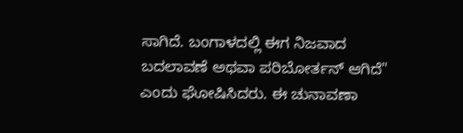ಸಾಗಿದೆ. ಬಂಗಾಳದಲ್ಲಿ ಈಗ ನಿಜವಾದ ಬದಲಾವಣೆ ಅಥವಾ ಪರಿಬೋರ್ತನ್ ಆಗಿದೆ" ಎಂದು ಘೋಷಿಸಿದರು. ಈ ಚುನಾವಣಾ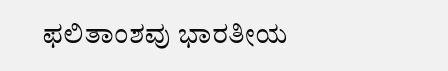ಫಲಿತಾಂಶವು ಭಾರತೀಯ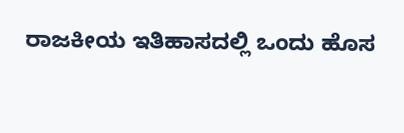ರಾಜಕೀಯ ಇತಿಹಾಸದಲ್ಲಿ ಒಂದು ಹೊಸ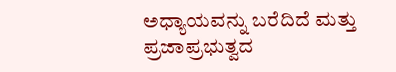ಅಧ್ಯಾಯವನ್ನು ಬರೆದಿದೆ ಮತ್ತು ಪ್ರಜಾಪ್ರಭುತ್ವದ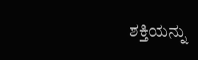ಶಕ್ತಿಯನ್ನು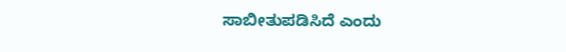ಸಾಬೀತುಪಡಿಸಿದೆ ಎಂದು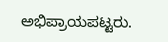ಅಭಿಪ್ರಾಯಪಟ್ಟರು.